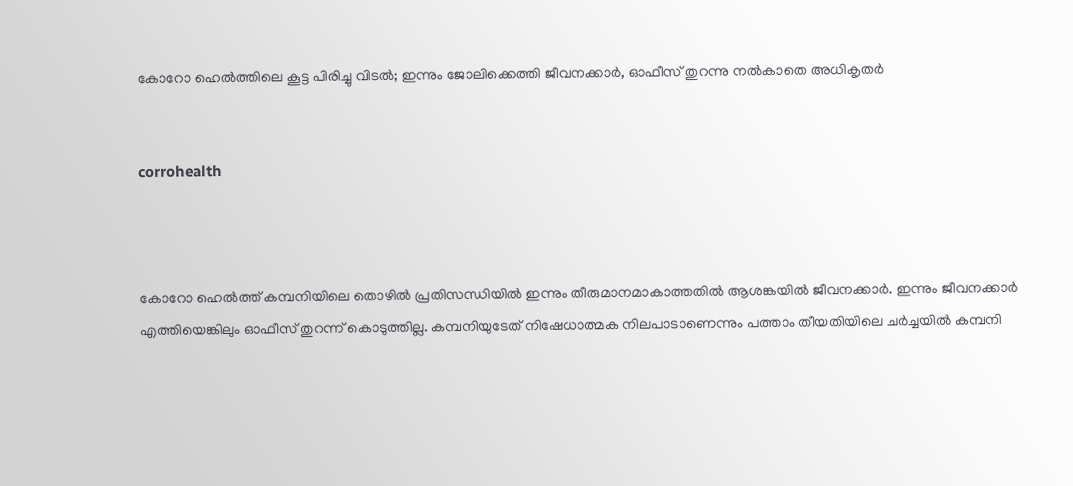കോറോ ഹെല്‍ത്തിലെ കൂട്ട പിരിച്ചു വിടല്‍; ഇന്നും ജോലിക്കെത്തി ജീവനക്കാര്‍, ഓഫീസ് തുറന്നു നല്‍കാതെ അധികൃതര്‍


corrohealth



കോറോ ഹെല്‍ത്ത് കമ്പനിയിലെ തൊഴില്‍ പ്രതിസന്ധിയില്‍ ഇന്നും തീരുമാനമാകാത്തതില്‍ ആശങ്കയില്‍ ജീവനക്കാര്‍. ഇന്നും ജീവനക്കാര്‍ എത്തിയെങ്കിലും ഓഫീസ് തുറന്ന് കൊടുത്തില്ല. കമ്പനിയുടേത് നിഷേധാത്മക നിലപാടാണെന്നും പത്താം തീയതിയിലെ ചര്‍ച്ചയില്‍ കമ്പനി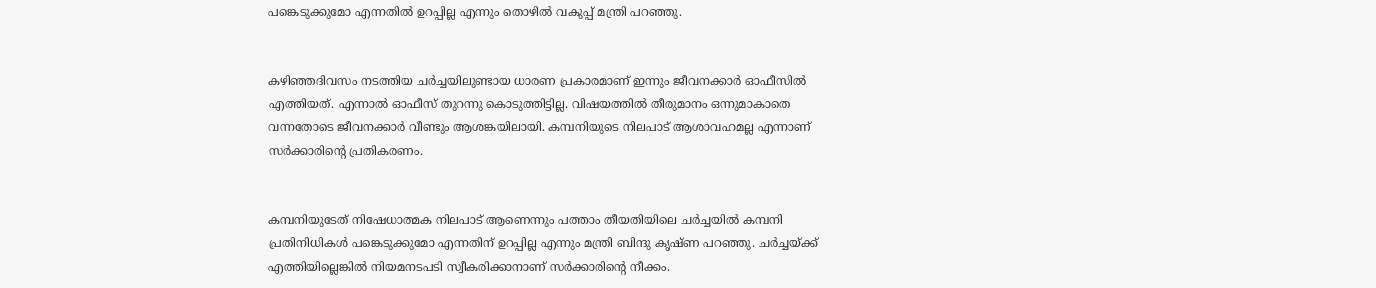പങ്കെടുക്കുമോ എന്നതില്‍ ഉറപ്പില്ല എന്നും തൊഴില്‍ വകുപ്പ് മന്ത്രി പറഞ്ഞു.


കഴിഞ്ഞദിവസം നടത്തിയ ചര്‍ച്ചയിലുണ്ടായ ധാരണ പ്രകാരമാണ് ഇന്നും ജീവനക്കാര്‍ ഓഫീസില്‍ എത്തിയത്. എന്നാല്‍ ഓഫീസ് തുറന്നു കൊടുത്തിട്ടില്ല. വിഷയത്തില്‍ തീരുമാനം ഒന്നുമാകാതെ വന്നതോടെ ജീവനക്കാര്‍ വീണ്ടും ആശങ്കയിലായി. കമ്പനിയുടെ നിലപാട് ആശാവഹമല്ല എന്നാണ് സര്‍ക്കാരിന്റെ പ്രതികരണം.


കമ്പനിയുടേത് നിഷേധാത്മക നിലപാട് ആണെന്നും പത്താം തീയതിയിലെ ചര്‍ച്ചയില്‍ കമ്പനി പ്രതിനിധികള്‍ പങ്കെടുക്കുമോ എന്നതിന് ഉറപ്പില്ല എന്നും മന്ത്രി ബിന്ദു കൃഷ്ണ പറഞ്ഞു. ചര്‍ച്ചയ്ക്ക് എത്തിയില്ലെങ്കില്‍ നിയമനടപടി സ്വീകരിക്കാനാണ് സര്‍ക്കാരിന്റെ നീക്കം.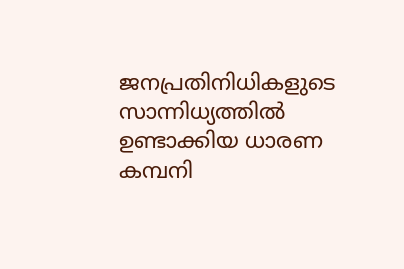ജനപ്രതിനിധികളുടെ സാന്നിധ്യത്തില്‍ ഉണ്ടാക്കിയ ധാരണ കമ്പനി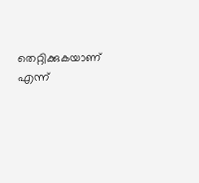തെറ്റിക്കുകയാണ് എന്ന്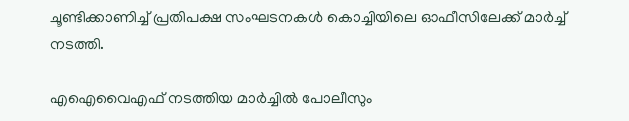ചൂണ്ടിക്കാണിച്ച് പ്രതിപക്ഷ സംഘടനകള്‍ കൊച്ചിയിലെ ഓഫീസിലേക്ക് മാര്‍ച്ച് നടത്തി.

എഐവൈഎഫ് നടത്തിയ മാര്‍ച്ചില്‍ പോലീസും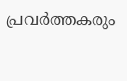പ്രവര്‍ത്തകരും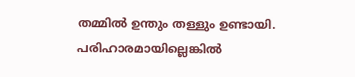തമ്മില്‍ ഉന്തും തള്ളും ഉണ്ടായി. പരിഹാരമായില്ലെങ്കില്‍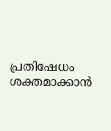പ്രതിഷേധം ശക്തമാക്കാന്‍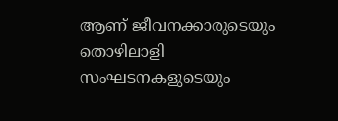ആണ് ജീവനക്കാരുടെയും തൊഴിലാളി സംഘടനകളുടെയും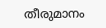തീരുമാനം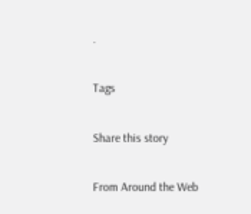.

Tags

Share this story

From Around the Web